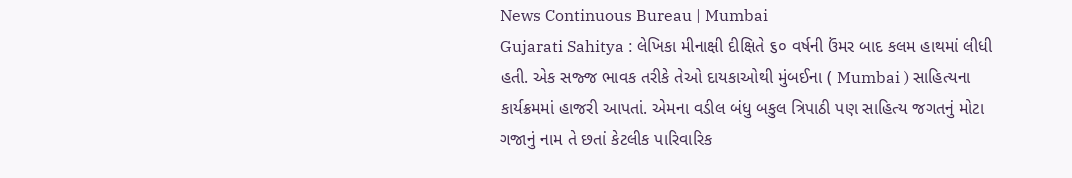News Continuous Bureau | Mumbai
Gujarati Sahitya : લેખિકા મીનાક્ષી દીક્ષિતે ૬૦ વર્ષની ઉંમર બાદ કલમ હાથમાં લીધી હતી. એક સજ્જ ભાવક તરીકે તેઓ દાયકાઓથી મુંબઈના ( Mumbai ) સાહિત્યના કાર્યક્રમમાં હાજરી આપતાં. એમના વડીલ બંધુ બકુલ ત્રિપાઠી પણ સાહિત્ય જગતનું મોટા ગજાનું નામ તે છતાં કેટલીક પારિવારિક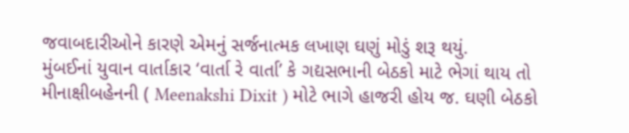જવાબદારીઓને કારણે એમનું સર્જનાત્મક લખાણ ઘણું મોડું શરૂ થયું.
મુંબઈનાં યુવાન વાર્તાકાર ‘વાર્તા રે વાર્તા’ કે ગદ્યસભાની બેઠકો માટે ભેગાં થાય તો મીનાક્ષીબહેનની ( Meenakshi Dixit ) મોટે ભાગે હાજરી હોય જ. ઘણી બેઠકો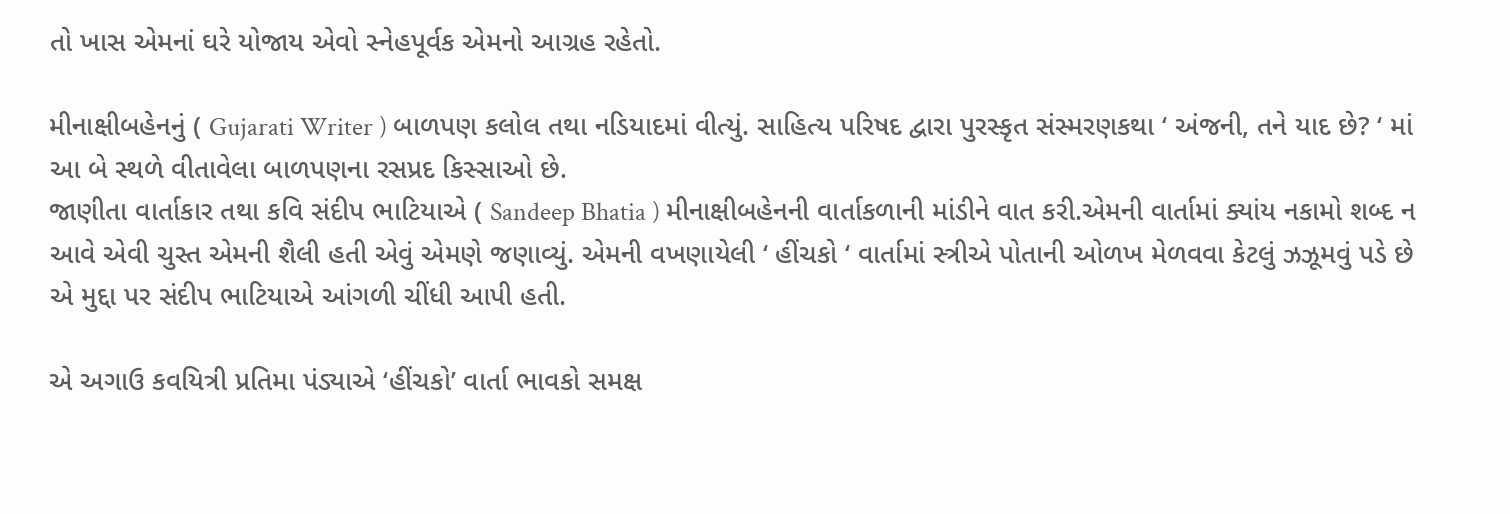તો ખાસ એમનાં ઘરે યોજાય એવો સ્નેહપૂર્વક એમનો આગ્રહ રહેતો.

મીનાક્ષીબહેનનું ( Gujarati Writer ) બાળપણ કલોલ તથા નડિયાદમાં વીત્યું. સાહિત્ય પરિષદ દ્વારા પુરસ્કૃત સંસ્મરણકથા ‘ અંજની, તને યાદ છે? ‘ માં આ બે સ્થળે વીતાવેલા બાળપણના રસપ્રદ કિસ્સાઓ છે.
જાણીતા વાર્તાકાર તથા કવિ સંદીપ ભાટિયાએ ( Sandeep Bhatia ) મીનાક્ષીબહેનની વાર્તાકળાની માંડીને વાત કરી.એમની વાર્તામાં ક્યાંય નકામો શબ્દ ન આવે એવી ચુસ્ત એમની શૈલી હતી એવું એમણે જણાવ્યું. એમની વખણાયેલી ‘ હીંચકો ‘ વાર્તામાં સ્ત્રીએ પોતાની ઓળખ મેળવવા કેટલું ઝઝૂમવું પડે છે એ મુદ્દા પર સંદીપ ભાટિયાએ આંગળી ચીંધી આપી હતી.

એ અગાઉ કવયિત્રી પ્રતિમા પંડ્યાએ ‘હીંચકો’ વાર્તા ભાવકો સમક્ષ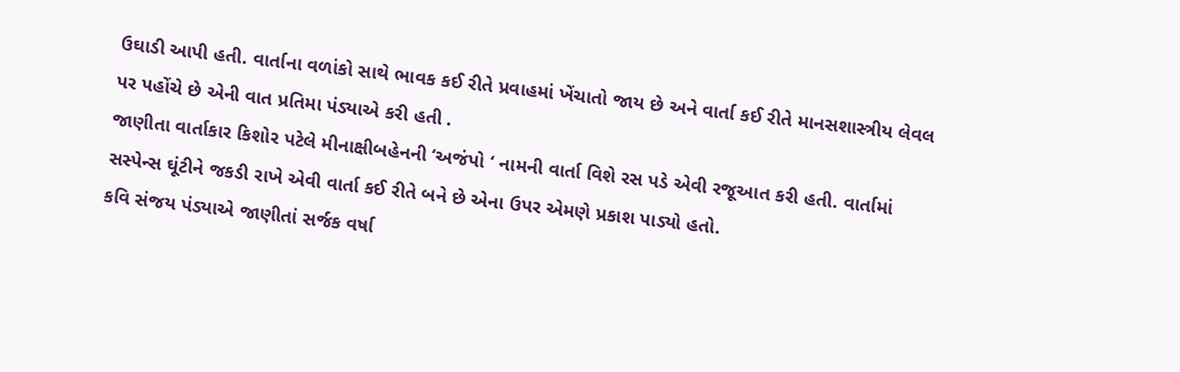ઉઘાડી આપી હતી. વાર્તાના વળાંકો સાથે ભાવક કઈ રીતે પ્રવાહમાં ખેંચાતો જાય છે અને વાર્તા કઈ રીતે માનસશાસ્ત્રીય લેવલ પર પહોંચે છે એની વાત પ્રતિમા પંડ્યાએ કરી હતી .
જાણીતા વાર્તાકાર કિશોર પટેલે મીનાક્ષીબહેનની ‘અજંપો ‘ નામની વાર્તા વિશે રસ પડે એવી રજૂઆત કરી હતી. વાર્તામાં સસ્પેન્સ ઘૂંટીને જકડી રાખે એવી વાર્તા કઈ રીતે બને છે એના ઉપર એમણે પ્રકાશ પાડ્યો હતો.
કવિ સંજય પંડ્યાએ જાણીતાં સર્જક વર્ષા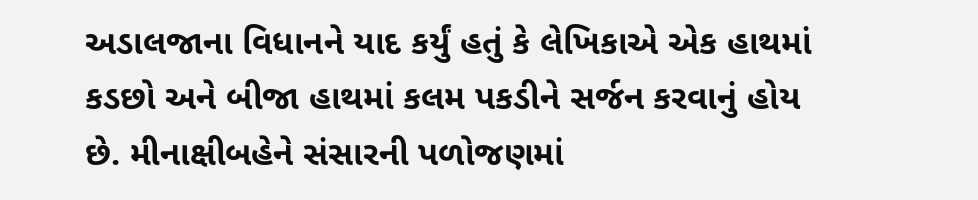અડાલજાના વિધાનને યાદ કર્યું હતું કે લેખિકાએ એક હાથમાં કડછો અને બીજા હાથમાં કલમ પકડીને સર્જન કરવાનું હોય છે. મીનાક્ષીબહેને સંસારની પળોજણમાં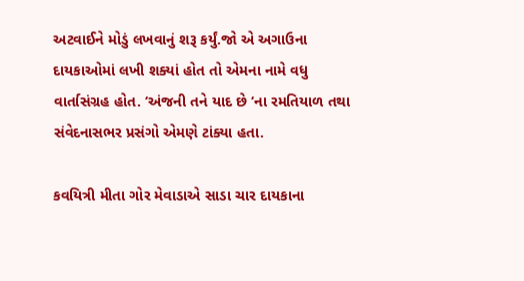અટવાઈને મોડું લખવાનું શરૂ કર્યું.જો એ અગાઉના દાયકાઓમાં લખી શક્યાં હોત તો એમના નામે વધુ વાર્તાસંગ્રહ હોત. ‘અંજની તને યાદ છે ‘ના રમતિયાળ તથા સંવેદનાસભર પ્રસંગો એમણે ટાંક્યા હતા.

કવયિત્રી મીતા ગોર મેવાડાએ સાડા ચાર દાયકાના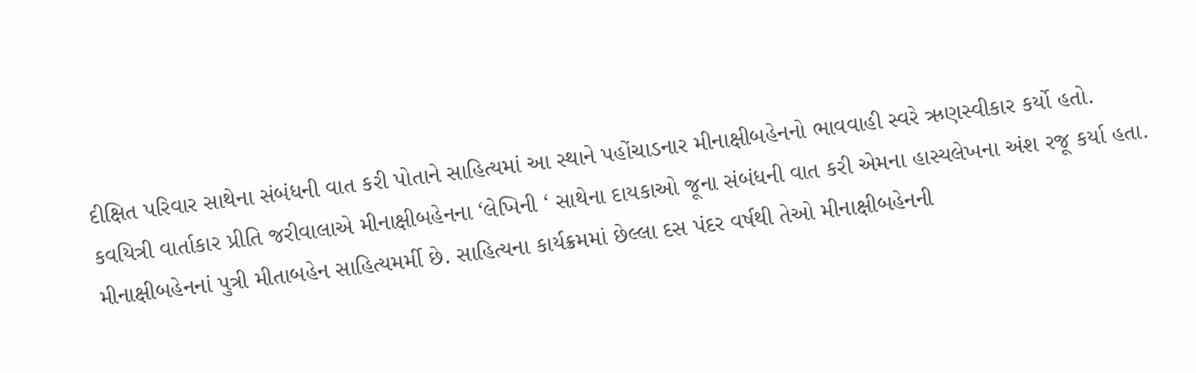દીક્ષિત પરિવાર સાથેના સંબંધની વાત કરી પોતાને સાહિત્યમાં આ સ્થાને પહોંચાડનાર મીનાક્ષીબહેનનો ભાવવાહી સ્વરે ઋણસ્વીકાર કર્યો હતો.
કવયિત્રી વાર્તાકાર પ્રીતિ જરીવાલાએ મીનાક્ષીબહેનના ‘લેખિની ‘ સાથેના દાયકાઓ જૂના સંબંધની વાત કરી એમના હાસ્યલેખના અંશ રજૂ કર્યા હતા.
મીનાક્ષીબહેનનાં પુત્રી મીતાબહેન સાહિત્યમર્મી છે. સાહિત્યના કાર્યક્રમમાં છેલ્લા દસ પંદર વર્ષથી તેઓ મીનાક્ષીબહેનની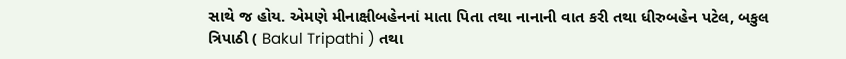સાથે જ હોય. એમણે મીનાક્ષીબહેનનાં માતા પિતા તથા નાનાની વાત કરી તથા ધીરુબહેન પટેલ, બકુલ ત્રિપાઠી ( Bakul Tripathi ) તથા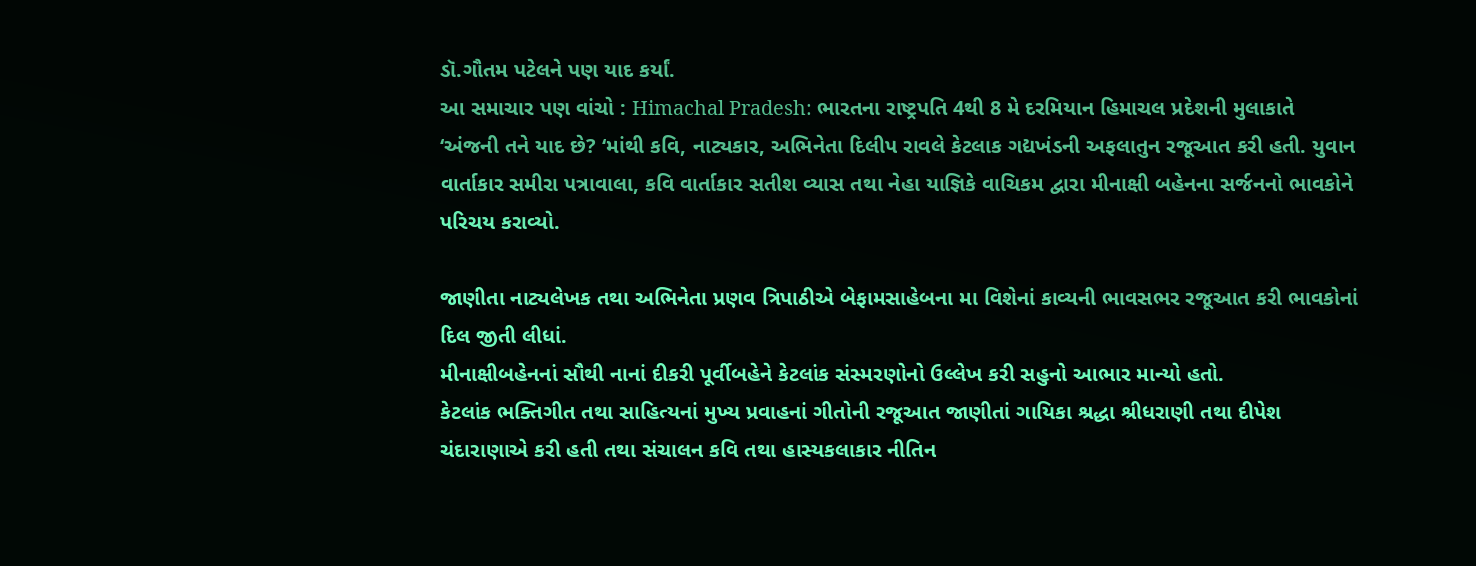ડૉ.ગૌતમ પટેલને પણ યાદ કર્યાં.
આ સમાચાર પણ વાંચો : Himachal Pradesh: ભારતના રાષ્ટ્રપતિ 4થી 8 મે દરમિયાન હિમાચલ પ્રદેશની મુલાકાતે
‘અંજની તને યાદ છે? ‘માંથી કવિ, નાટ્યકાર, અભિનેતા દિલીપ રાવલે કેટલાક ગદ્યખંડની અફલાતુન રજૂઆત કરી હતી. યુવાન વાર્તાકાર સમીરા પત્રાવાલા, કવિ વાર્તાકાર સતીશ વ્યાસ તથા નેહા યાજ્ઞિકે વાચિકમ દ્વારા મીનાક્ષી બહેનના સર્જનનો ભાવકોને પરિચય કરાવ્યો.

જાણીતા નાટ્યલેખક તથા અભિનેતા પ્રણવ ત્રિપાઠીએ બેફામસાહેબના મા વિશેનાં કાવ્યની ભાવસભર રજૂઆત કરી ભાવકોનાં દિલ જીતી લીધાં.
મીનાક્ષીબહેનનાં સૌથી નાનાં દીકરી પૂર્વીબહેને કેટલાંક સંસ્મરણોનો ઉલ્લેખ કરી સહુનો આભાર માન્યો હતો.
કેટલાંક ભક્તિગીત તથા સાહિત્યનાં મુખ્ય પ્રવાહનાં ગીતોની રજૂઆત જાણીતાં ગાયિકા શ્રદ્ધા શ્રીધરાણી તથા દીપેશ ચંદારાણાએ કરી હતી તથા સંચાલન કવિ તથા હાસ્યકલાકાર નીતિન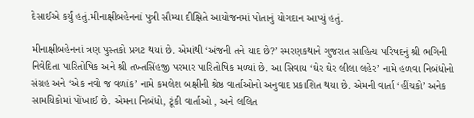દેસાઈએ કર્યું હતું.મીનાક્ષીબહેનનાં પુત્રી સૌમ્યા દીક્ષિતે આયોજનમાં પોતાનું યોગદાન આપ્યું હતું.

મીનાક્ષીબહેનનાં ત્રણ પુસ્તકો પ્રગટ થયાં છે. એમાંથી ‘અંજની તને યાદ છે?’ સ્મરણકથાને ગુજરાત સાહિત્ય પરિષદનું શ્રી ભગિની નિવેદિતા પારિતોષિક અને શ્રી તખ્તસિંહજી પરમાર પારિતોષિક મળ્યાં છે. આ સિવાય ‘ઘેર ઘેર લીલા લહેર’ નામે હળવા નિબંધોનો સંગ્રહ અને ‘એક નવો જ વળાંક’ નામે કમલેશ બક્ષીની શ્રેષ્ઠ વાર્તાઓનો અનુવાદ પ્રકાશિત થયા છે. એમની વાર્તા ‘હીંચકો’ અનેક સામયિકોમાં પોંખાઈ છે. એમના નિબંધો, ટૂંકી વાર્તાઓ , અને લલિત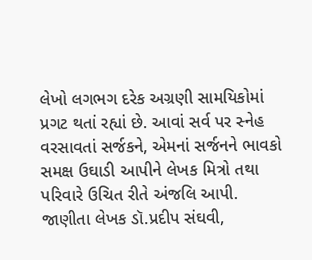લેખો લગભગ દરેક અગ્રણી સામયિકોમાં પ્રગટ થતાં રહ્યાં છે. આવાં સર્વ પર સ્નેહ વરસાવતાં સર્જકને, એમનાં સર્જનને ભાવકો સમક્ષ ઉઘાડી આપીને લેખક મિત્રો તથા પરિવારે ઉચિત રીતે અંજલિ આપી.
જાણીતા લેખક ડૉ.પ્રદીપ સંઘવી,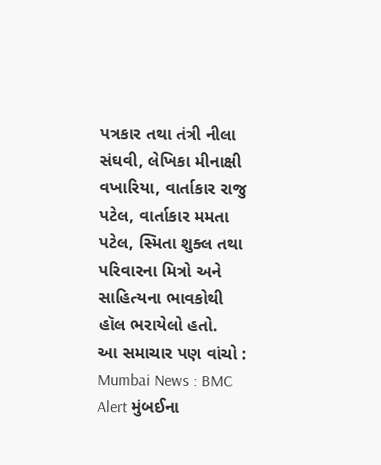પત્રકાર તથા તંત્રી નીલા સંઘવી, લેખિકા મીનાક્ષી વખારિયા, વાર્તાકાર રાજુ પટેલ, વાર્તાકાર મમતા પટેલ, સ્મિતા શુક્લ તથા પરિવારના મિત્રો અને સાહિત્યના ભાવકોથી હૉલ ભરાયેલો હતો.
આ સમાચાર પણ વાંચો : Mumbai News : BMC Alert મુંબઈના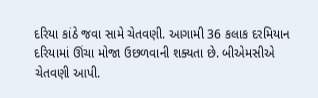દરિયા કાંઠે જવા સામે ચેતવણી. આગામી 36 કલાક દરમિયાન દરિયામાં ઊંચા મોજા ઉછળવાની શક્યતા છે. બીએમસીએ ચેતવણી આપી.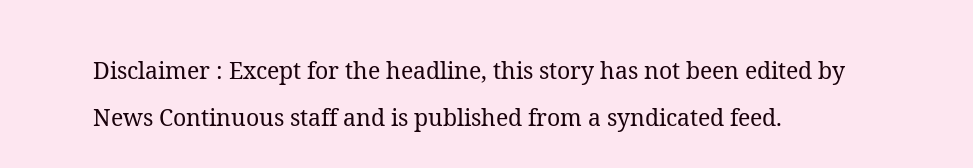Disclaimer : Except for the headline, this story has not been edited by News Continuous staff and is published from a syndicated feed.